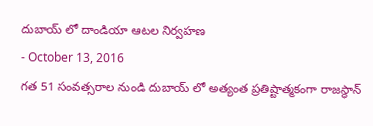దుబాయ్ లో దాండియా ఆటల నిర్వహణ
- October 13, 2016
గత 51 సంవత్సరాల నుండి దుబాయ్ లో అత్యంత ప్రతిష్టాత్మకంగా రాజస్థాన్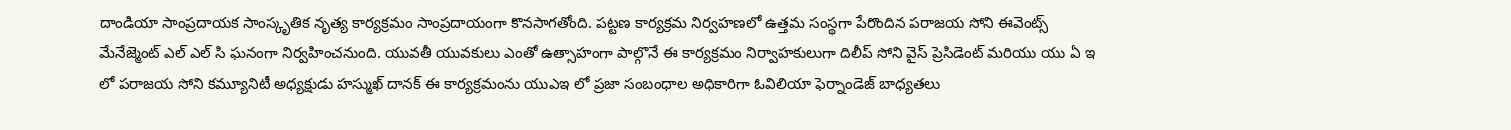దాండియా సాంప్రదాయక సాంస్కృతిక నృత్య కార్యక్రమం సాంప్రదాయంగా కొనసాగతోంది. పట్టణ కార్యక్రమ నిర్వహణలో ఉత్తమ సంస్థగా పేరొందిన పరాజయ సోని ఈవెంట్స్ మేనేజ్మెంట్ ఎల్ ఎల్ సి ఘనంగా నిర్వహించనుంది. యువతీ యువకులు ఎంతో ఉత్సాహంగా పాల్గొనే ఈ కార్యక్రమం నిర్వాహకులుగా దిలీప్ సోని వైస్ ప్రెసిడెంట్ మరియు యు ఏ ఇ లో పరాజయ సోని కమ్యూనిటీ అధ్యక్షుడు హస్ముఖ్ దానక్ ఈ కార్యక్రమంను యుఎఇ లో ప్రజా సంబంధాల అధికారిగా ఓవిలియా ఫెర్నాండెజ్ బాధ్యతలు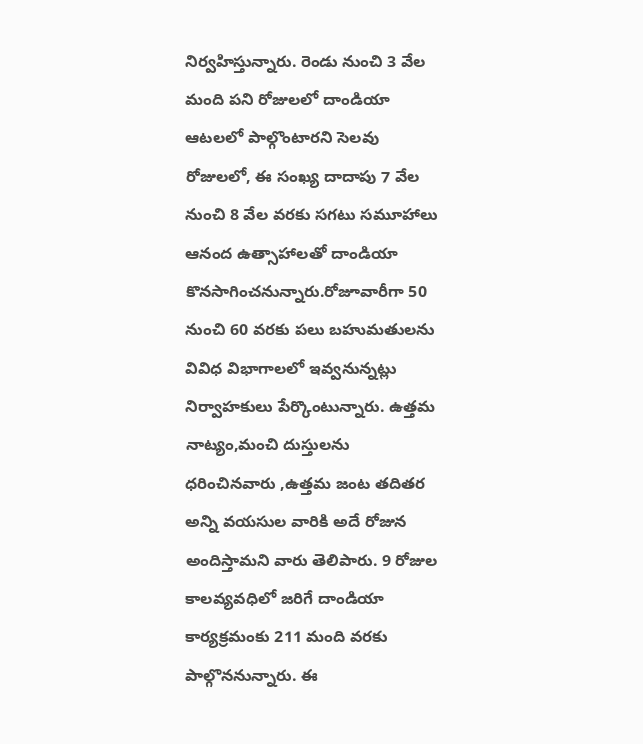నిర్వహిస్తున్నారు. రెండు నుంచి 3 వేల మంది పని రోజులలో దాండియా ఆటలలో పాల్గొంటారని సెలవు రోజులలో, ఈ సంఖ్య దాదాపు 7 వేల నుంచి 8 వేల వరకు సగటు సమూహాలు ఆనంద ఉత్సాహాలతో దాండియా కొనసాగించనున్నారు.రోజూవారీగా 50 నుంచి 60 వరకు పలు బహుమతులను వివిధ విభాగాలలో ఇవ్వనున్నట్లు నిర్వాహకులు పేర్కొంటున్నారు. ఉత్తమ నాట్యం,మంచి దుస్తులను ధరించినవారు ,ఉత్తమ జంట తదితర అన్ని వయసుల వారికి అదే రోజున అందిస్తామని వారు తెలిపారు. 9 రోజుల కాలవ్యవధిలో జరిగే దాండియా కార్యక్రమంకు 211 మంది వరకు పాల్గొననున్నారు. ఈ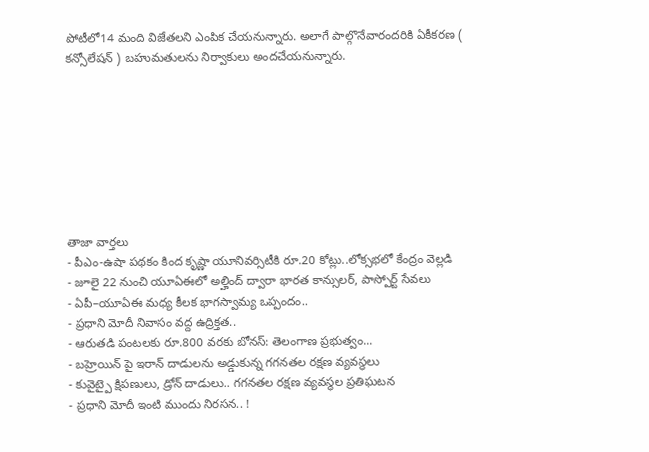పోటీలో14 మంది విజేతలని ఎంపిక చేయనున్నారు. అలాగే పాల్గొనేవారందరికి ఏకీకరణ ( కన్సోలేషన్ ) బహుమతులను నిర్వాకులు అందచేయనున్నారు.








తాజా వార్తలు
- పీఎం-ఉషా పథకం కింద కృష్ణా యూనివర్సిటీకి రూ.20 కోట్లు..లోక్సభలో కేంద్రం వెల్లడి
- జూలై 22 నుంచి యూఏఈలో అల్హింద్ ద్వారా భారత కాన్సులర్, పాస్పోర్ట్ సేవలు
- ఏపీ–యూఏఈ మధ్య కీలక భాగస్వామ్య ఒప్పందం..
- ప్రధాని మోదీ నివాసం వద్ద ఉద్రిక్తత..
- ఆరుతడి పంటలకు రూ.800 వరకు బోనస్: తెలంగాణ ప్రభుత్వం...
- బహ్రెయిన్ పై ఇరాన్ దాడులను అడ్డుకున్న గగనతల రక్షణ వ్యవస్థలు
- కువైట్పై క్షిపణులు, డ్రోన్ దాడులు.. గగనతల రక్షణ వ్యవస్థల ప్రతిఘటన
- ప్రధాని మోదీ ఇంటి ముందు నిరసన.. !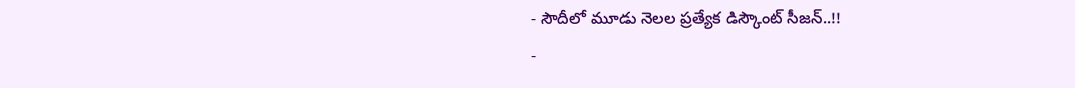- సౌదీలో మూడు నెలల ప్రత్యేక డిస్కౌంట్ సీజన్..!!
-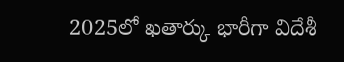2025లో ఖతార్కు భారీగా విదేశీ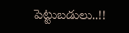పెట్టుబడులు..!!